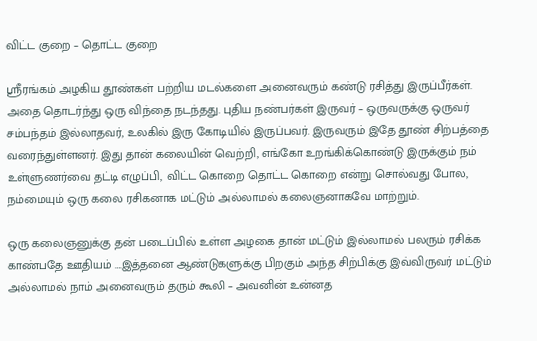விட்ட குறை – தொட்ட குறை

ஸ்ரீரங்கம் அழகிய தூண்கள் பற்றிய மடல்களை அனைவரும் கண்டு ரசித்து இருப்பீர்கள். அதை தொடர்ந்து ஒரு விந்தை நடந்தது. புதிய நண்பர்கள் இருவர் – ஒருவருக்கு ஒருவர் சம்பந்தம் இல்லாதவர், உலகில் இரு கோடியில் இருப்பவர். இருவரும் இதே தூண் சிற்பத்தை வரைந்துள்ளனர். இது தான் கலையின் வெற்றி, எங்கோ உறங்கிக்கொண்டு இருக்கும் நம் உள்ளுணர்வை தட்டி எழுப்பி, விட்ட கொறை தொட்ட கொறை என்று சொல்வது போல, நம்மையும் ஒரு கலை ரசிகனாக மட்டும் அல்லாமல் கலைஞனாகவே மாற்றும்.

ஒரு கலைஞனுக்கு தன் படைப்பில் உள்ள அழகை தான் மட்டும் இல்லாமல் பலரும் ரசிக்க காண்பதே ஊதியம் ….இத்தனை ஆண்டுகளுக்கு பிறகும் அந்த சிற்பிக்கு இவ்விருவர் மட்டும் அல்லாமல் நாம் அனைவரும் தரும் கூலி – அவனின் உன்னத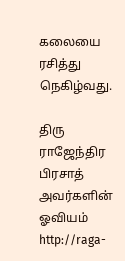கலையை ரசித்து நெகிழ்வது.

திரு ராஜேந்திர பிரசாத் அவர்களின் ஓவியம்
http://raga-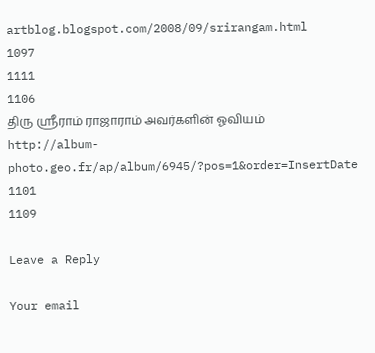artblog.blogspot.com/2008/09/srirangam.html
1097
1111
1106
திரு ஸ்ரீராம் ராஜாராம் அவர்களின் ஓவியம்
http://album-photo.geo.fr/ap/album/6945/?pos=1&order=InsertDate
1101
1109

Leave a Reply

Your email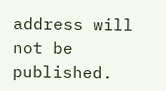address will not be published.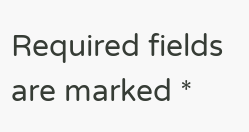Required fields are marked *